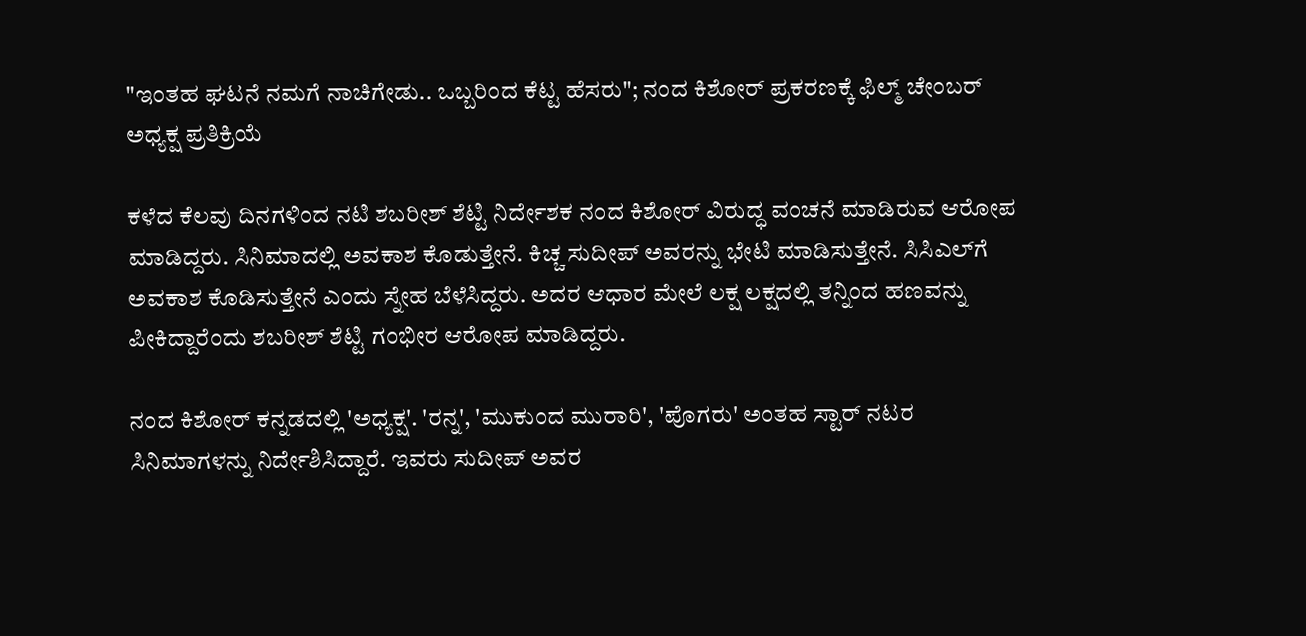"ಇಂತಹ ಘಟನೆ ನಮಗೆ ನಾಚಿಗೇಡು.. ಒಬ್ಬರಿಂದ ಕೆಟ್ಟ ಹೆಸರು"; ನಂದ ಕಿಶೋರ್ ಪ್ರಕರಣಕ್ಕೆ ಫಿಲ್ಮ್ ಚೇಂಬರ್ ಅಧ್ಯಕ್ಷ ಪ್ರತಿಕ್ರಿಯೆ

ಕಳೆದ ಕೆಲವು ದಿನಗಳಿಂದ ನಟಿ ಶಬರೀಶ್ ಶೆಟ್ಟಿ ನಿರ್ದೇಶಕ ನಂದ ಕಿಶೋರ್ ವಿರುದ್ಧ ವಂಚನೆ ಮಾಡಿರುವ ಆರೋಪ ಮಾಡಿದ್ದರು. ಸಿನಿಮಾದಲ್ಲಿ ಅವಕಾಶ ಕೊಡುತ್ತೇನೆ. ಕಿಚ್ಚ ಸುದೀಪ್ ಅವರನ್ನು ಭೇಟಿ ಮಾಡಿಸುತ್ತೇನೆ. ಸಿಸಿಎಲ್‌ಗೆ ಅವಕಾಶ ಕೊಡಿಸುತ್ತೇನೆ ಎಂದು ಸ್ನೇಹ ಬೆಳೆಸಿದ್ದರು. ಅದರ ಆಧಾರ ಮೇಲೆ ಲಕ್ಷ ಲಕ್ಷದಲ್ಲಿ ತನ್ನಿಂದ ಹಣವನ್ನು ಪೀಕಿದ್ದಾರೆಂದು ಶಬರೀಶ್ ಶೆಟ್ಟಿ ಗಂಭೀರ ಆರೋಪ ಮಾಡಿದ್ದರು.

ನಂದ ಕಿಶೋರ್ ಕನ್ನಡದಲ್ಲಿ 'ಅಧ್ಯಕ್ಷ'. 'ರನ್ನ', 'ಮುಕುಂದ ಮುರಾರಿ', 'ಪೊಗರು' ಅಂತಹ ಸ್ಟಾರ್ ನಟರ ಸಿನಿಮಾಗಳನ್ನು ನಿರ್ದೇಶಿಸಿದ್ದಾರೆ. ಇವರು ಸುದೀಪ್ ಅವರ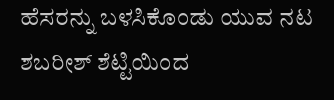ಹೆಸರನ್ನು ಬಳಸಿಕೊಂಡು ಯುವ ನಟ ಶಬರೀಶ್ ಶೆಟ್ಟಿಯಿಂದ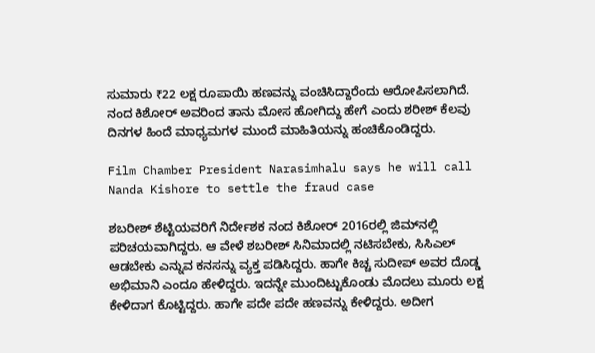ಸುಮಾರು ₹22 ಲಕ್ಷ ರೂಪಾಯಿ ಹಣವನ್ನು ವಂಚಿಸಿದ್ದಾರೆಂದು ಆರೋಪಿಸಲಾಗಿದೆ. ನಂದ ಕಿಶೋರ್ ಅವರಿಂದ ತಾನು ಮೋಸ ಹೋಗಿದ್ದು ಹೇಗೆ ಎಂದು ಶರೀಶ್ ಕೆಲವು ದಿನಗಳ ಹಿಂದೆ ಮಾಧ್ಯಮಗಳ ಮುಂದೆ ಮಾಹಿತಿಯನ್ನು ಹಂಚಿಕೊಂಡಿದ್ದರು.

Film Chamber President Narasimhalu says he will call Nanda Kishore to settle the fraud case

ಶಬರೀಶ್ ಶೆಟ್ಟಿಯವರಿಗೆ ನಿರ್ದೇಶಕ ನಂದ ಕಿಶೋರ್ 2016ರಲ್ಲಿ ಜಿಮ್‌ನಲ್ಲಿ ಪರಿಚಯವಾಗಿದ್ದರು. ಆ ವೇಳೆ ಶಬರೀಶ್ ಸಿನಿಮಾದಲ್ಲಿ ನಟಿಸಬೇಕು, ಸಿಸಿಎಲ್ ಆಡಬೇಕು ಎನ್ನುವ ಕನಸನ್ನು ವ್ಯಕ್ತ ಪಡಿಸಿದ್ದರು. ಹಾಗೇ ಕಿಚ್ಚ ಸುದೀಪ್ ಅವರ ದೊಡ್ಡ ಅಭಿಮಾನಿ ಎಂದೂ ಹೇಳಿದ್ದರು. ಇದನ್ನೇ ಮುಂದಿಟ್ಟುಕೊಂಡು ಮೊದಲು ಮೂರು ಲಕ್ಷ ಕೇಳಿದಾಗ ಕೊಟ್ಟಿದ್ದರು. ಹಾಗೇ ಪದೇ ಪದೇ ಹಣವನ್ನು ಕೇಳಿದ್ದರು. ಅದೀಗ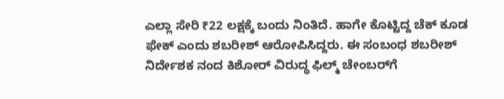ಎಲ್ಲಾ ಸೇರಿ ₹22 ಲಕ್ಷಕ್ಕೆ ಬಂದು ನಿಂತಿದೆ. ಹಾಗೇ ಕೊಟ್ಟಿದ್ದ ಚೆಕ್ ಕೂಡ ಫೇಕ್ ಎಂದು ಶಬರೀಶ್ ಆರೋಪಿಸಿದ್ದರು. ಈ ಸಂಬಂಧ ಶಬರೀಶ್ ನಿರ್ದೇಶಕ ನಂದ ಕಿಶೋರ್ ವಿರುದ್ಧ ಫಿಲ್ಮ್ ಚೇಂಬರ್‌ಗೆ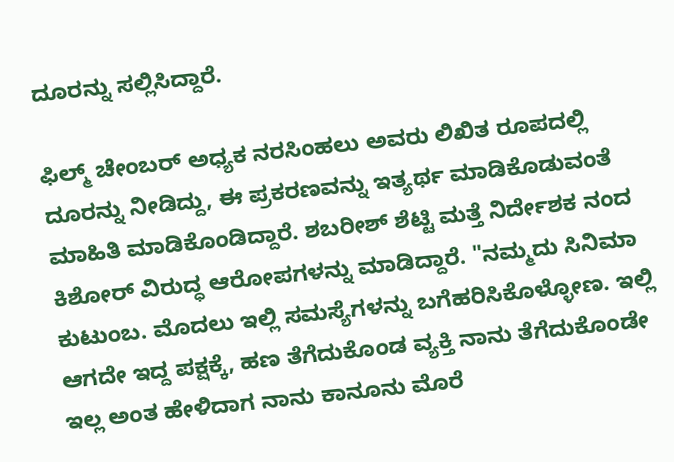ದೂರನ್ನು ಸಲ್ಲಿಸಿದ್ದಾರೆ.

ಫಿಲ್ಮ್ ಚೇಂಬರ್ ಅಧ್ಯಕ ನರಸಿಂಹಲು ಅವರು ಲಿಖಿತ ರೂಪದಲ್ಲಿ ದೂರನ್ನು ನೀಡಿದ್ದು, ಈ ಪ್ರಕರಣವನ್ನು ಇತ್ಯರ್ಥ ಮಾಡಿಕೊಡುವಂತೆ ಮಾಹಿತಿ ಮಾಡಿಕೊಂಡಿದ್ದಾರೆ. ಶಬರೀಶ್ ಶೆಟ್ಟಿ ಮತ್ತೆ ನಿರ್ದೇಶಕ ನಂದ ಕಿಶೋರ್ ವಿರುದ್ಧ ಆರೋಪಗಳನ್ನು ಮಾಡಿದ್ದಾರೆ. "ನಮ್ಮದು ಸಿನಿಮಾ ಕುಟುಂಬ. ಮೊದಲು ಇಲ್ಲಿ ಸಮಸ್ಯೆಗಳನ್ನು ಬಗೆಹರಿಸಿಕೊಳ್ಳೋಣ. ಇಲ್ಲಿ ಆಗದೇ ಇದ್ದ ಪಕ್ಷಕ್ಕೆ, ಹಣ ತೆಗೆದುಕೊಂಡ ವ್ಯಕ್ತಿ ನಾನು ತೆಗೆದುಕೊಂಡೇ ಇಲ್ಲ ಅಂತ ಹೇಳಿದಾಗ ನಾನು ಕಾನೂನು ಮೊರೆ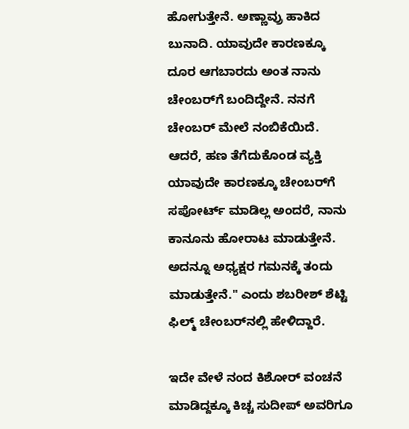ಹೋಗುತ್ತೇನೆ. ಅಣ್ಣಾವ್ರು ಹಾಕಿದ ಬುನಾದಿ. ಯಾವುದೇ ಕಾರಣಕ್ಕೂ ದೂರ ಆಗಬಾರದು ಅಂತ ನಾನು ಚೇಂಬರ್‌ಗೆ ಬಂದಿದ್ದೇನೆ. ನನಗೆ ಚೇಂಬರ್ ಮೇಲೆ ನಂಬಿಕೆಯಿದೆ. ಆದರೆ, ಹಣ ತೆಗೆದುಕೊಂಡ ವ್ಯಕ್ತಿ ಯಾವುದೇ ಕಾರಣಕ್ಕೂ ಚೇಂಬರ್‌ಗೆ ಸಪೋರ್ಟ್ ಮಾಡಿಲ್ಲ ಅಂದರೆ, ನಾನು ಕಾನೂನು ಹೋರಾಟ ಮಾಡುತ್ತೇನೆ. ಅದನ್ನೂ ಅಧ್ಯಕ್ಷರ ಗಮನಕ್ಕೆ ತಂದು ಮಾಡುತ್ತೇನೆ." ಎಂದು ಶಬರೀಶ್ ಶೆಟ್ಟಿ ಫಿಲ್ಮ್ ಚೇಂಬರ್‌ನಲ್ಲಿ ಹೇಳಿದ್ದಾರೆ.

ಇದೇ ವೇಳೆ ನಂದ ಕಿಶೋರ್ ವಂಚನೆ ಮಾಡಿದ್ದಕ್ಕೂ ಕಿಚ್ಚ ಸುದೀಪ್ ಅವರಿಗೂ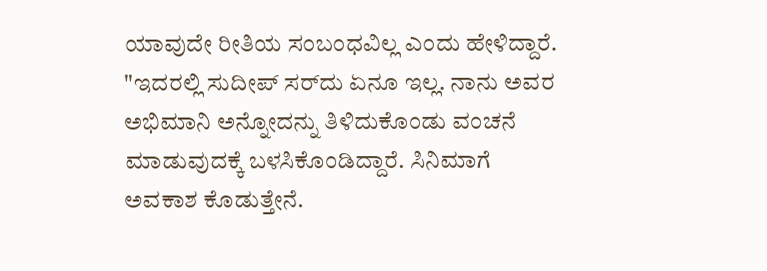ಯಾವುದೇ ರೀತಿಯ ಸಂಬಂಧವಿಲ್ಲ ಎಂದು ಹೇಳಿದ್ದಾರೆ. "ಇದರಲ್ಲಿ ಸುದೀಪ್ ಸರ್‌ದು ಏನೂ ಇಲ್ಲ. ನಾನು ಅವರ ಅಭಿಮಾನಿ ಅನ್ನೋದನ್ನು ತಿಳಿದುಕೊಂಡು ವಂಚನೆ ಮಾಡುವುದಕ್ಕೆ ಬಳಸಿಕೊಂಡಿದ್ದಾರೆ. ಸಿನಿಮಾಗೆ ಅವಕಾಶ ಕೊಡುತ್ತೇನೆ.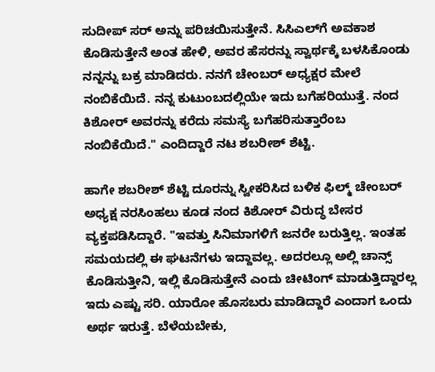ಸುದೀಪ್ ಸರ್‌ ಅನ್ನು ಪರಿಚಯಿಸುತ್ತೇನೆ. ಸಿಸಿಎಲ್‌ಗೆ ಅವಕಾಶ ಕೊಡಿಸುತ್ತೇನೆ ಅಂತ ಹೇಳಿ, ಅವರ ಹೆಸರನ್ನು ಸ್ವಾರ್ಥಕ್ಕೆ ಬಳಸಿಕೊಂಡು ನನ್ನನ್ನು ಬಕ್ರ ಮಾಡಿದರು. ನನಗೆ ಚೇಂಬರ್ ಅಧ್ಯಕ್ಷರ ಮೇಲೆ ನಂಬಿಕೆಯಿದೆ. ನನ್ನ ಕುಟುಂಬದಲ್ಲಿಯೇ ಇದು ಬಗೆಹರಿಯುತ್ತೆ. ನಂದ ಕಿಶೋರ್ ಅವರನ್ನು ಕರೆದು ಸಮಸ್ಯೆ ಬಗೆಹರಿಸುತ್ತಾರೆಂಬ ನಂಬಿಕೆಯಿದೆ." ಎಂದಿದ್ದಾರೆ ನಟ ಶಬರೀಶ್ ಶೆಟ್ಟಿ.

ಹಾಗೇ ಶಬರೀಶ್ ಶೆಟ್ಟಿ ದೂರನ್ನು ಸ್ವೀಕರಿಸಿದ ಬಳಿಕ ಫಿಲ್ಮ್ ಚೇಂಬರ್ ಅಧ್ಯಕ್ಷ ನರಸಿಂಹಲು ಕೂಡ ನಂದ ಕಿಶೋರ್ ವಿರುದ್ಧ ಬೇಸರ ವ್ಯಕ್ತಪಡಿಸಿದ್ದಾರೆ. "ಇವತ್ತು ಸಿನಿಮಾಗಳಿಗೆ ಜನರೇ ಬರುತ್ತಿಲ್ಲ. ಇಂತಹ ಸಮಯದಲ್ಲಿ ಈ ಘಟನೆಗಳು ಇದ್ದಾವಲ್ಲ. ಅದರಲ್ಲೂ ಅಲ್ಲಿ ಚಾನ್ಸ್ ಕೊಡಿಸುತ್ತೀನಿ, ಇಲ್ಲಿ ಕೊಡಿಸುತ್ತೇನೆ ಎಂದು ಚೀಟಿಂಗ್ ಮಾಡುತ್ತಿದ್ದಾರಲ್ಲ ಇದು ಎಷ್ಟು ಸರಿ. ಯಾರೋ ಹೊಸಬರು ಮಾಡಿದ್ದಾರೆ ಎಂದಾಗ ಒಂದು ಅರ್ಥ ಇರುತ್ತೆ. ಬೆಳೆಯಬೇಕು,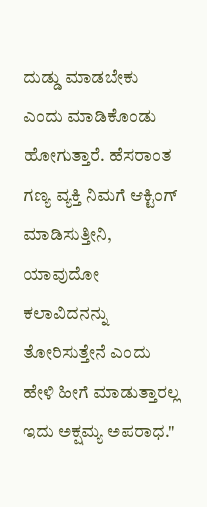ದುಡ್ಡು ಮಾಡಬೇಕು ಎಂದು ಮಾಡಿಕೊಂಡು ಹೋಗುತ್ತಾರೆ. ಹೆಸರಾಂತ ಗಣ್ಯ ವ್ಯಕ್ತಿ ನಿಮಗೆ ಆಕ್ಟಿಂಗ್ ಮಾಡಿಸುತ್ತೀನಿ, ಯಾವುದೋ ಕಲಾವಿದನನ್ನು ತೋರಿಸುತ್ತೇನೆ ಎಂದು ಹೇಳಿ ಹೀಗೆ ಮಾಡುತ್ತಾರಲ್ಲ ಇದು ಅಕ್ಷಮ್ಯ ಅಪರಾಧ."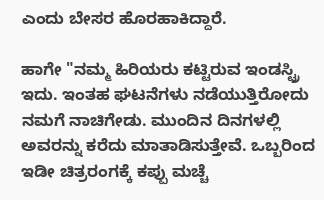ಎಂದು ಬೇಸರ ಹೊರಹಾಕಿದ್ದಾರೆ.

ಹಾಗೇ "ನಮ್ಮ ಹಿರಿಯರು ಕಟ್ಟಿರುವ ಇಂಡಸ್ಟ್ರಿ ಇದು. ಇಂತಹ ಘಟನೆಗಳು ನಡೆಯುತ್ತಿರೋದು ನಮಗೆ ನಾಚಿಗೇಡು. ಮುಂದಿನ ದಿನಗಳಲ್ಲಿ ಅವರನ್ನು ಕರೆದು ಮಾತಾಡಿಸುತ್ತೇವೆ. ಒಬ್ಬರಿಂದ ಇಡೀ ಚಿತ್ರರಂಗಕ್ಕೆ ಕಪ್ಪು ಮಚ್ಚೆ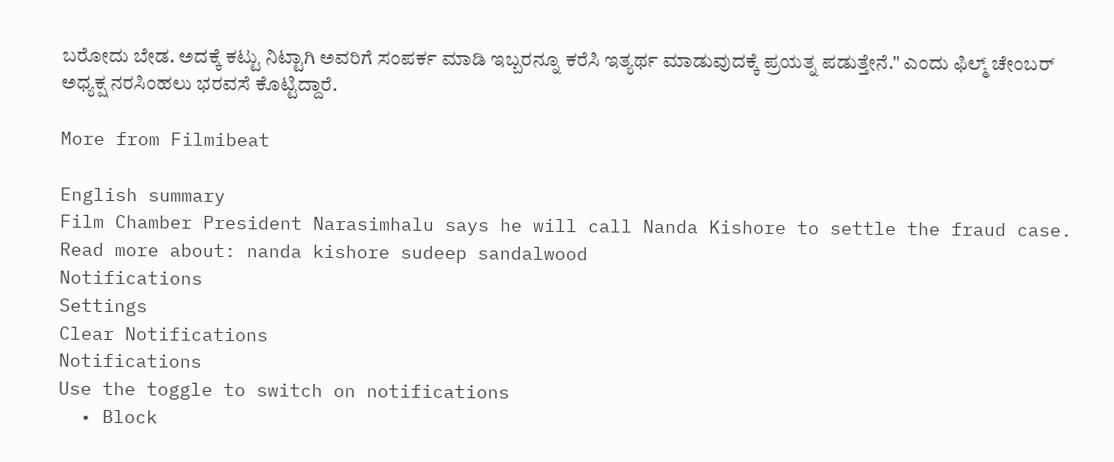ಬರೋದು ಬೇಡ. ಅದಕ್ಕೆ ಕಟ್ಟು ನಿಟ್ಟಾಗಿ ಅವರಿಗೆ ಸಂಪರ್ಕ ಮಾಡಿ ಇಬ್ಬರನ್ನೂ ಕರೆಸಿ ಇತ್ಯರ್ಥ ಮಾಡುವುದಕ್ಕೆ ಪ್ರಯತ್ನ ಪಡುತ್ತೇನೆ." ಎಂದು ಫಿಲ್ಮ್ ಚೇಂಬರ್ ಅಧ್ಯಕ್ಷ ನರಸಿಂಹಲು ಭರವಸೆ ಕೊಟ್ಟಿದ್ದಾರೆ.

More from Filmibeat

English summary
Film Chamber President Narasimhalu says he will call Nanda Kishore to settle the fraud case.
Read more about: nanda kishore sudeep sandalwood
Notifications
Settings
Clear Notifications
Notifications
Use the toggle to switch on notifications
  • Block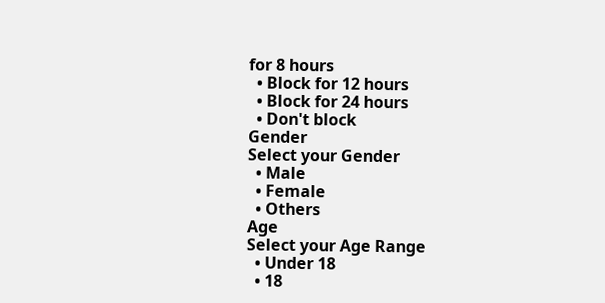for 8 hours
  • Block for 12 hours
  • Block for 24 hours
  • Don't block
Gender
Select your Gender
  • Male
  • Female
  • Others
Age
Select your Age Range
  • Under 18
  • 18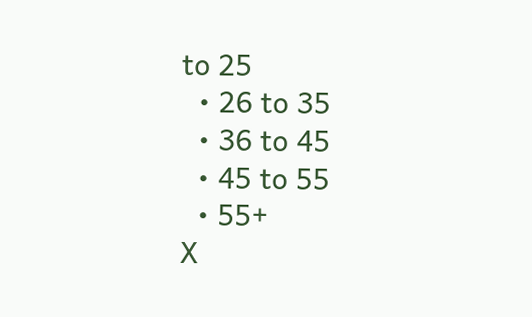to 25
  • 26 to 35
  • 36 to 45
  • 45 to 55
  • 55+
X